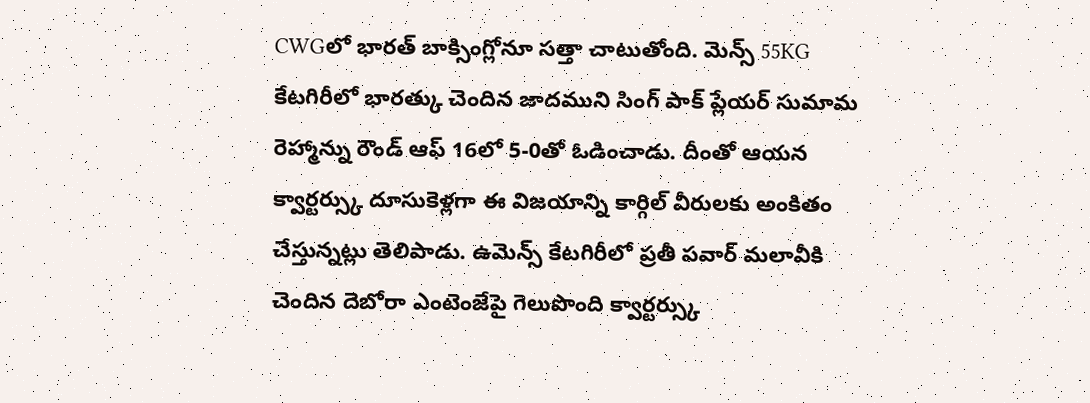CWGలో భారత్ బాక్సింగ్లోనూ సత్తా చాటుతోంది. మెన్స్ 55KG కేటగిరీలో భారత్కు చెందిన జాదముని సింగ్ పాక్ ప్లేయర్ సుమామ రెహ్మాన్ను రౌండ్ ఆఫ్ 16లో 5-0తో ఓడించాడు. దీంతో ఆయన క్వార్టర్స్కు దూసుకెళ్లగా ఈ విజయాన్ని కార్గిల్ వీరులకు అంకితం చేస్తున్నట్లు తెలిపాడు. ఉమెన్స్ కేటగిరీలో ప్రతీ పవార్ మలావీకి చెందిన దెబోరా ఎంటెంజేపై గెలుపొంది క్వార్టర్స్కు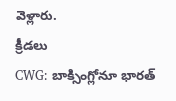వెళ్లారు.
క్రీడలు
CWG: బాక్సింగ్లోనూ భారత్